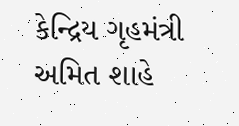કેન્દ્રિય ગૃહમંત્રી અમિત શાહે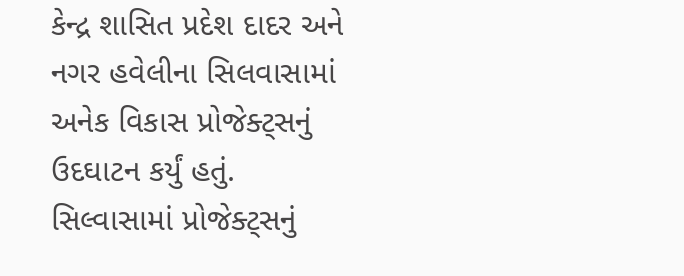કેન્દ્ર શાસિત પ્રદેશ દાદર અને નગર હવેલીના સિલવાસામાં અનેક વિકાસ પ્રોજેક્ટ્સનું ઉદઘાટન કર્યું હતું. સિલ્વાસામાં પ્રોજેક્ટ્સનું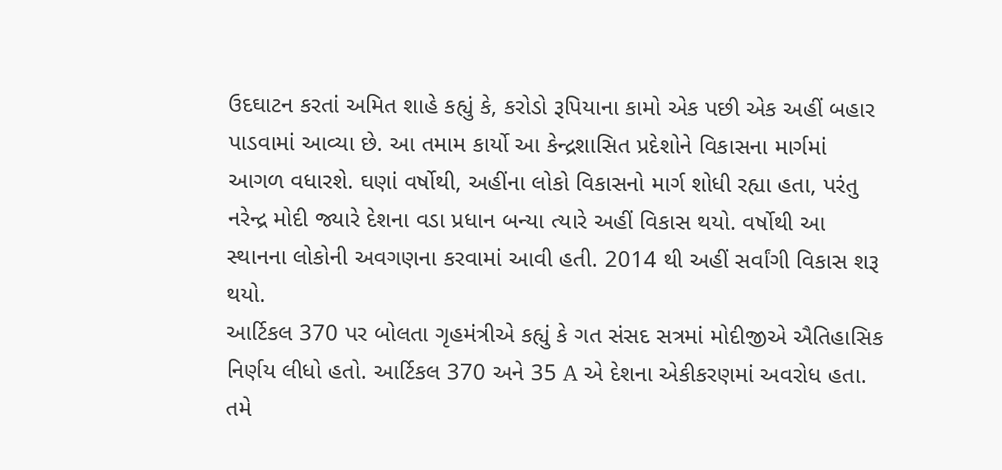ઉદઘાટન કરતાં અમિત શાહે કહ્યું કે, કરોડો રૂપિયાના કામો એક પછી એક અહીં બહાર પાડવામાં આવ્યા છે. આ તમામ કાર્યો આ કેન્દ્રશાસિત પ્રદેશોને વિકાસના માર્ગમાં આગળ વધારશે. ઘણાં વર્ષોથી, અહીંના લોકો વિકાસનો માર્ગ શોધી રહ્યા હતા, પરંતુ નરેન્દ્ર મોદી જ્યારે દેશના વડા પ્રધાન બન્યા ત્યારે અહીં વિકાસ થયો. વર્ષોથી આ સ્થાનના લોકોની અવગણના કરવામાં આવી હતી. 2014 થી અહીં સર્વાંગી વિકાસ શરૂ થયો.
આર્ટિકલ 370 પર બોલતા ગૃહમંત્રીએ કહ્યું કે ગત સંસદ સત્રમાં મોદીજીએ ઐતિહાસિક નિર્ણય લીધો હતો. આર્ટિકલ 370 અને 35 A એ દેશના એકીકરણમાં અવરોધ હતા. તમે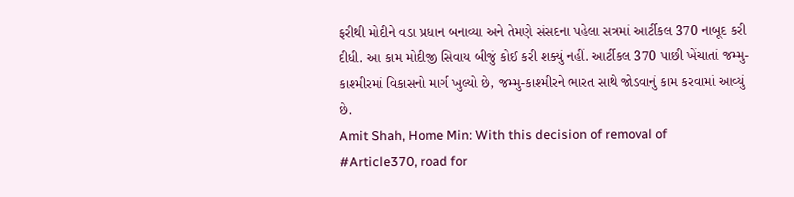ફરીથી મોદીને વડા પ્રધાન બનાવ્યા અને તેમણે સંસદના પહેલા સત્રમાં આર્ટીકલ 370 નાબૂદ કરી દીધી. આ કામ મોદીજી સિવાય બીજું કોઈ કરી શક્યું નહીં. આર્ટીકલ 370 પાછી ખેંચાતાં જમ્મુ-કાશ્મીરમાં વિકાસનો માર્ગ ખુલ્યો છે, જમ્મુ-કાશ્મીરને ભારત સાથે જોડવાનું કામ કરવામાં આવ્યું છે.
Amit Shah, Home Min: With this decision of removal of #Article370, road for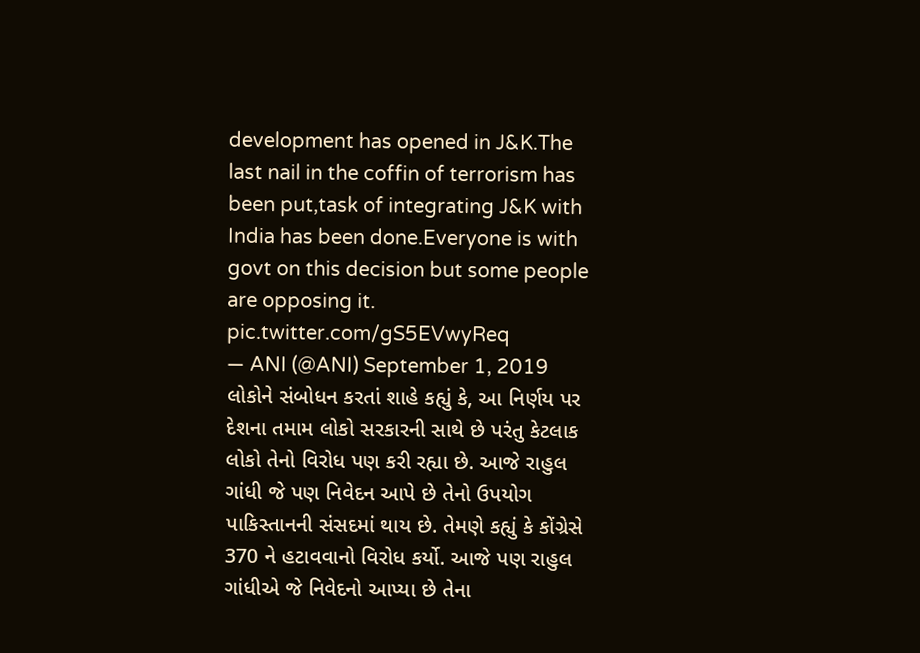development has opened in J&K.The last nail in the coffin of terrorism has been put,task of integrating J&K with India has been done.Everyone is with govt on this decision but some people are opposing it. pic.twitter.com/gS5EVwyReq
— ANI (@ANI) September 1, 2019
લોકોને સંબોધન કરતાં શાહે કહ્યું કે, આ નિર્ણય પર દેશના તમામ લોકો સરકારની સાથે છે પરંતુ કેટલાક લોકો તેનો વિરોધ પણ કરી રહ્યા છે. આજે રાહુલ ગાંધી જે પણ નિવેદન આપે છે તેનો ઉપયોગ પાકિસ્તાનની સંસદમાં થાય છે. તેમણે કહ્યું કે કોંગ્રેસે 370 ને હટાવવાનો વિરોધ કર્યો. આજે પણ રાહુલ ગાંધીએ જે નિવેદનો આપ્યા છે તેના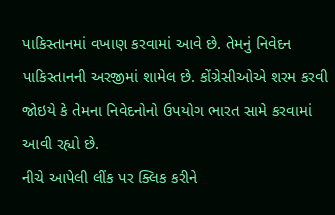પાકિસ્તાનમાં વખાણ કરવામાં આવે છે. તેમનું નિવેદન પાકિસ્તાનની અરજીમાં શામેલ છે. કોંગ્રેસીઓએ શરમ કરવી જોઇયે કે તેમના નિવેદનોનો ઉપયોગ ભારત સામે કરવામાં આવી રહ્યો છે.
નીચે આપેલી લીંક પર ક્લિક કરીને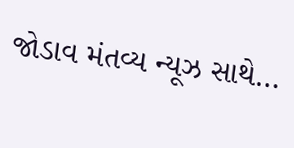જોડાવ મંતવ્ય ન્યૂઝ સાથે…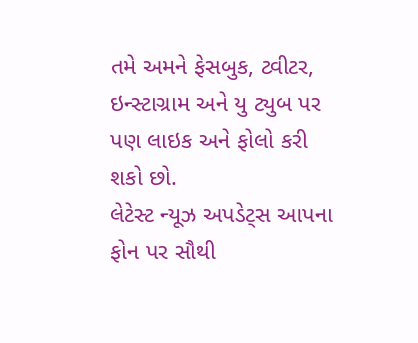તમે અમને ફેસબુક, ટ્વીટર, ઇન્સ્ટાગ્રામ અને યુ ટ્યુબ પર પણ લાઇક અને ફોલો કરી શકો છો.
લેટેસ્ટ ન્યૂઝ અપડેટ્સ આપના ફોન પર સૌથી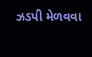ઝડપી મેળવવા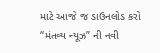માટે આજે જ ડાઉનલોડ કરો “મંતવ્ય ન્યૂઝ” ની નવી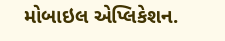મોબાઇલ એપ્લિકેશન.